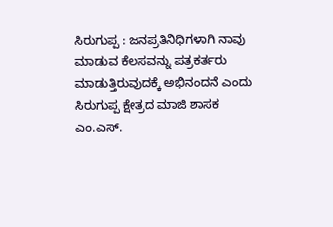ಸಿರುಗುಪ್ಪ : ಜನಪ್ರತಿನಿಧಿಗಳಾಗಿ ನಾವು ಮಾಡುವ ಕೆಲಸವನ್ನು ಪತ್ರಕರ್ತರು ಮಾಡುತ್ತಿರುವುದಕ್ಕೆ ಅಭಿನಂದನೆ ಎಂದು
ಸಿರುಗುಪ್ಪ ಕ್ಷೇತ್ರದ ಮಾಜಿ ಶಾಸಕ ಎಂ.ಎಸ್.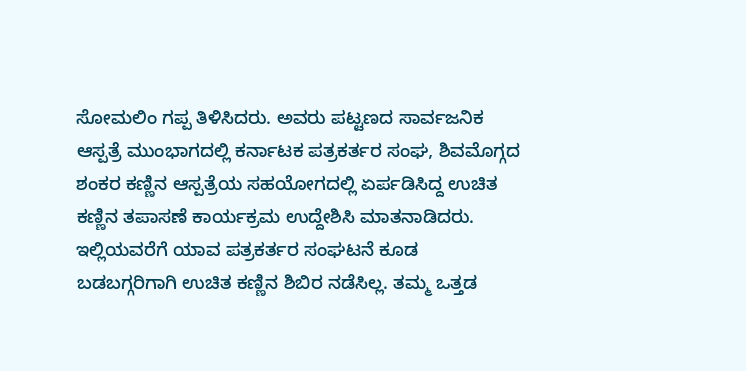ಸೋಮಲಿಂ ಗಪ್ಪ ತಿಳಿಸಿದರು. ಅವರು ಪಟ್ಟಣದ ಸಾರ್ವಜನಿಕ ಆಸ್ಪತ್ರೆ ಮುಂಭಾಗದಲ್ಲಿ ಕರ್ನಾಟಕ ಪತ್ರಕರ್ತರ ಸಂಘ, ಶಿವಮೊಗ್ಗದ ಶಂಕರ ಕಣ್ಣಿನ ಆಸ್ಪತ್ರೆಯ ಸಹಯೋಗದಲ್ಲಿ ಏರ್ಪಡಿಸಿದ್ದ ಉಚಿತ ಕಣ್ಣಿನ ತಪಾಸಣೆ ಕಾರ್ಯಕ್ರಮ ಉದ್ದೇಶಿಸಿ ಮಾತನಾಡಿದರು. ಇಲ್ಲಿಯವರೆಗೆ ಯಾವ ಪತ್ರಕರ್ತರ ಸಂಘಟನೆ ಕೂಡ ಬಡಬಗ್ಗರಿಗಾಗಿ ಉಚಿತ ಕಣ್ಣಿನ ಶಿಬಿರ ನಡೆಸಿಲ್ಲ. ತಮ್ಮ ಒತ್ತಡ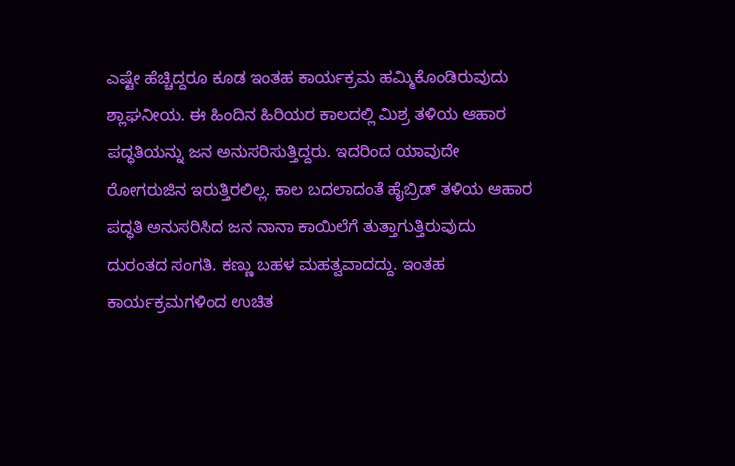ಎಷ್ಟೇ ಹೆಚ್ಚಿದ್ದರೂ ಕೂಡ ಇಂತಹ ಕಾರ್ಯಕ್ರಮ ಹಮ್ಮಿಕೊಂಡಿರುವುದು ಶ್ಲಾಘನೀಯ. ಈ ಹಿಂದಿನ ಹಿರಿಯರ ಕಾಲದಲ್ಲಿ ಮಿಶ್ರ ತಳಿಯ ಆಹಾರ ಪದ್ಧತಿಯನ್ನು ಜನ ಅನುಸರಿಸುತ್ತಿದ್ದರು. ಇದರಿಂದ ಯಾವುದೇ ರೋಗರುಜಿನ ಇರುತ್ತಿರಲಿಲ್ಲ. ಕಾಲ ಬದಲಾದಂತೆ ಹೈಬ್ರಿಡ್ ತಳಿಯ ಆಹಾರ ಪದ್ಧತಿ ಅನುಸರಿಸಿದ ಜನ ನಾನಾ ಕಾಯಿಲೆಗೆ ತುತ್ತಾಗುತ್ತಿರುವುದು ದುರಂತದ ಸಂಗತಿ. ಕಣ್ಣು ಬಹಳ ಮಹತ್ವವಾದದ್ದು. ಇಂತಹ ಕಾರ್ಯಕ್ರಮಗಳಿಂದ ಉಚಿತ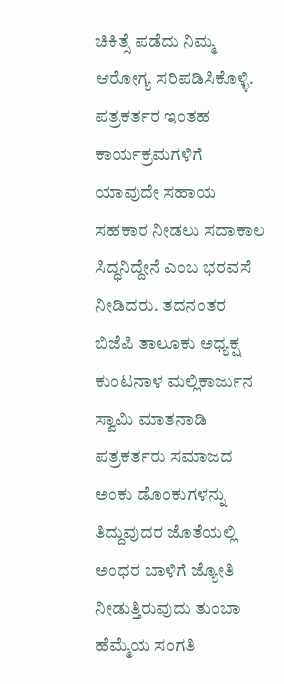ಚಿಕಿತ್ಸೆ ಪಡೆದು ನಿಮ್ಮ ಆರೋಗ್ಯ ಸರಿಪಡಿಸಿಕೊಳ್ಳಿ. ಪತ್ರಕರ್ತರ ಇಂತಹ ಕಾರ್ಯಕ್ರಮಗಳಿಗೆ ಯಾವುದೇ ಸಹಾಯ ಸಹಕಾರ ನೀಡಲು ಸದಾಕಾಲ ಸಿದ್ಧನಿದ್ದೇನೆ ಎಂಬ ಭರವಸೆ ನೀಡಿದರು. ತದನಂತರ ಬಿಜೆಪಿ ತಾಲೂಕು ಅಧ್ಯಕ್ಷ ಕುಂಟನಾಳ ಮಲ್ಲಿಕಾರ್ಜುನ ಸ್ವಾಮಿ ಮಾತನಾಡಿ ಪತ್ರಕರ್ತರು ಸಮಾಜದ ಅಂಕು ಡೊಂಕುಗಳನ್ನು ತಿದ್ದುವುದರ ಜೊತೆಯಲ್ಲಿ ಅಂಧರ ಬಾಳಿಗೆ ಜ್ಯೋತಿ ನೀಡುತ್ತಿರುವುದು ತುಂಬಾ ಹೆಮ್ಮೆಯ ಸಂಗತಿ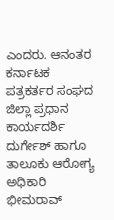ಎಂದರು. ಆನಂತರ ಕರ್ನಾಟಕ ಪತ್ರಕರ್ತರ ಸಂಘದ ಜಿಲ್ಲಾ ಪ್ರಧಾನ ಕಾರ್ಯದರ್ಶಿ ದುರ್ಗೇಶ್ ಹಾಗೂ ತಾಲೂಕು ಆರೋಗ್ಯ ಅಧಿಕಾರಿ ಭೀಮರಾವ್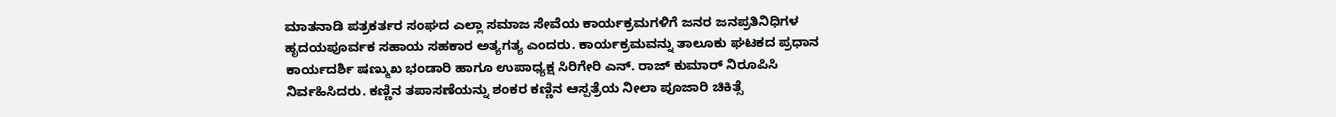ಮಾತನಾಡಿ ಪತ್ರಕರ್ತರ ಸಂಘದ ಎಲ್ಲಾ ಸಮಾಜ ಸೇವೆಯ ಕಾರ್ಯಕ್ರಮಗಳಿಗೆ ಜನರ ಜನಪ್ರತಿನಿಧಿಗಳ ಹೃದಯಪೂರ್ವಕ ಸಹಾಯ ಸಹಕಾರ ಅತ್ಯಗತ್ಯ ಎಂದರು. ಕಾರ್ಯಕ್ರಮವನ್ನು ತಾಲೂಕು ಘಟಕದ ಪ್ರಧಾನ ಕಾರ್ಯದರ್ಶಿ ಷಣ್ಮುಖ ಭಂಡಾರಿ ಹಾಗೂ ಉಪಾಧ್ಯಕ್ಷ ಸಿರಿಗೇರಿ ಎನ್. ರಾಜ್ ಕುಮಾರ್ ನಿರೂಪಿಸಿ ನಿರ್ವಹಿಸಿದರು. ಕಣ್ಣಿನ ತಪಾಸಣೆಯನ್ನು ಶಂಕರ ಕಣ್ಣಿನ ಆಸ್ಪತ್ರೆಯ ನೀಲಾ ಪೂಜಾರಿ ಚಿಕಿತ್ಸೆ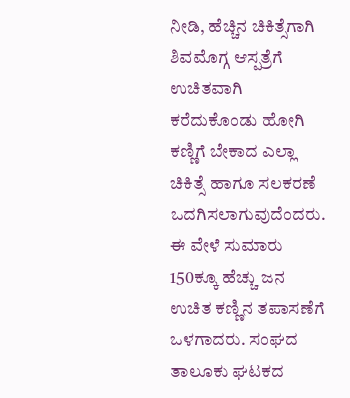ನೀಡಿ, ಹೆಚ್ಚಿನ ಚಿಕಿತ್ಸೆಗಾಗಿ ಶಿವಮೊಗ್ಗ ಆಸ್ಪತ್ರೆಗೆ ಉಚಿತವಾಗಿ ಕರೆದುಕೊಂಡು ಹೋಗಿ ಕಣ್ಣಿಗೆ ಬೇಕಾದ ಎಲ್ಲಾ ಚಿಕಿತ್ಸೆ ಹಾಗೂ ಸಲಕರಣೆ ಒದಗಿಸಲಾಗುವುದೆಂದರು. ಈ ವೇಳೆ ಸುಮಾರು 150ಕ್ಕೂ ಹೆಚ್ಚು ಜನ ಉಚಿತ ಕಣ್ಣಿನ ತಪಾಸಣೆಗೆ ಒಳಗಾದರು. ಸಂಘದ ತಾಲೂಕು ಘಟಕದ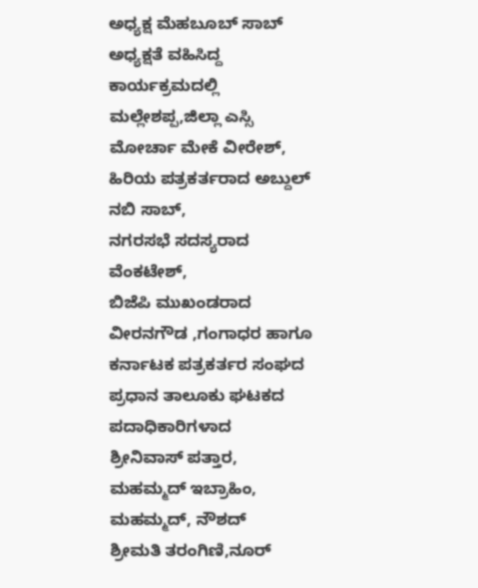ಅಧ್ಯಕ್ಷ ಮೆಹಬೂಬ್ ಸಾಬ್ ಅಧ್ಯಕ್ಷತೆ ವಹಿಸಿದ್ದ ಕಾರ್ಯಕ್ರಮದಲ್ಲಿ
ಮಲ್ಲೇಶಪ್ಪ,ಜಿಲ್ಲಾ ಎಸ್ಸಿ ಮೋರ್ಚಾ ಮೇಕೆ ವೀರೇಶ್,
ಹಿರಿಯ ಪತ್ರಕರ್ತರಾದ ಅಬ್ದುಲ್ ನಬಿ ಸಾಬ್,
ನಗರಸಭೆ ಸದಸ್ಯರಾದ ವೆಂಕಟೇಶ್,
ಬಿಜೆಪಿ ಮುಖಂಡರಾದ ವೀರನಗೌಡ ,ಗಂಗಾಧರ ಹಾಗೂ ಕರ್ನಾಟಕ ಪತ್ರಕರ್ತರ ಸಂಘದ ಪ್ರಧಾನ ತಾಲೂಕು ಘಟಕದ ಪದಾಧಿಕಾರಿಗಳಾದ
ಶ್ರೀನಿವಾಸ್ ಪತ್ತಾರ,
ಮಹಮ್ಮದ್ ಇಬ್ರಾಹಿಂ,
ಮಹಮ್ಮದ್, ನೌಶದ್
ಶ್ರೀಮತಿ ತರಂಗಿಣಿ,ನೂರ್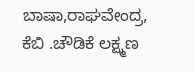ಬಾಷಾ,ರಾಘವೇಂದ್ರ, ಕೆಬಿ .ಚೌಡಿಕೆ ಲಕ್ಷ್ಮಣ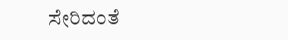ಸೇರಿದಂತೆ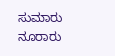ಸುಮಾರು ನೂರಾರು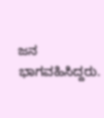ಜನ ಭಾಗವಹಿಸಿದ್ದರು.